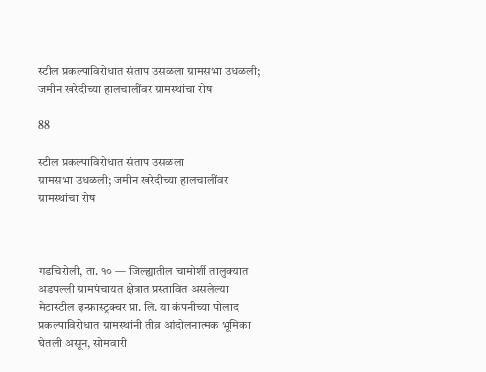स्टील प्रकल्पाविरोधात संताप उसळला ग्रामसभा उधळली; जमीन खरेदीच्या हालचालींवर ग्रामस्थांचा रोष

88

स्टील प्रकल्पाविरोधात संताप उसळला
ग्रामसभा उधळली; जमीन खरेदीच्या हालचालींवर ग्रामस्थांचा रोष



गडचिरोली, ता. १० — जिल्ह्यातील चामोर्शी तालुक्यात अडपल्ली ग्रामपंचायत क्षेत्रात प्रस्तावित असलेल्या मेटास्टील इन्फ्रास्ट्रक्चर प्रा. लि. या कंपनीच्या पोलाद प्रकल्पाविरोधात ग्रामस्थांनी तीव्र आंदोलनात्मक भूमिका घेतली असून, सोमवारी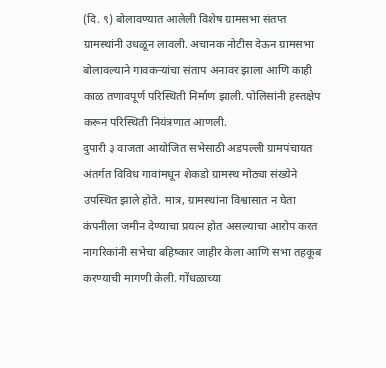(दि. ९) बोलावण्यात आलेली विशेष ग्रामसभा संतप्त ग्रामस्थांनी उधळून लावली. अचानक नोटीस देऊन ग्रामसभा बोलावल्याने गावकऱ्यांचा संताप अनावर झाला आणि काही काळ तणावपूर्ण परिस्थिती निर्माण झाली. पोलिसांनी हस्तक्षेप करून परिस्थिती नियंत्रणात आणली.
दुपारी ३ वाजता आयोजित सभेसाठी अडपल्ली ग्रामपंचायत अंतर्गत विविध गावांमधून शेकडो ग्रामस्थ मोठ्या संख्येने उपस्थित झाले होते. मात्र, ग्रामस्थांना विश्वासात न घेता कंपनीला जमीन देण्याचा प्रयत्न होत असल्याचा आरोप करत नागरिकांनी सभेचा बहिष्कार जाहीर केला आणि सभा तहकूब करण्याची मागणी केली. गोंधळाच्या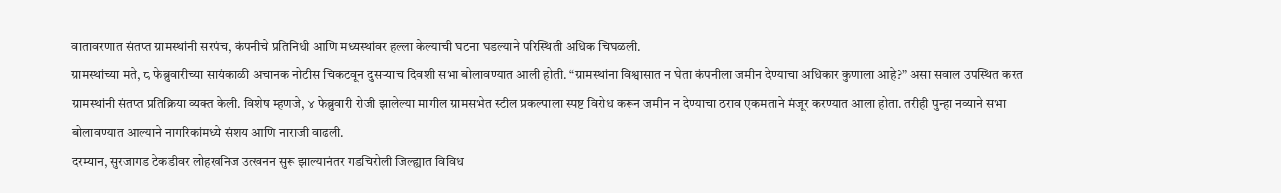वातावरणात संतप्त ग्रामस्थांनी सरपंच, कंपनीचे प्रतिनिधी आणि मध्यस्थांवर हल्ला केल्याची घटना घडल्याने परिस्थिती अधिक चिघळली.
ग्रामस्थांच्या मते, ८ फेब्रुवारीच्या सायंकाळी अचानक नोटीस चिकटवून दुसऱ्याच दिवशी सभा बोलावण्यात आली होती. “ग्रामस्थांना विश्वासात न घेता कंपनीला जमीन देण्याचा अधिकार कुणाला आहे?” असा सवाल उपस्थित करत ग्रामस्थांनी संतप्त प्रतिक्रिया व्यक्त केली. विशेष म्हणजे, ४ फेब्रुवारी रोजी झालेल्या मागील ग्रामसभेत स्टील प्रकल्पाला स्पष्ट विरोध करून जमीन न देण्याचा ठराव एकमताने मंजूर करण्यात आला होता. तरीही पुन्हा नव्याने सभा बोलावण्यात आल्याने नागरिकांमध्ये संशय आणि नाराजी वाढली.
दरम्यान, सुरजागड टेकडीवर लोहखनिज उत्खनन सुरू झाल्यानंतर गडचिरोली जिल्ह्यात विविध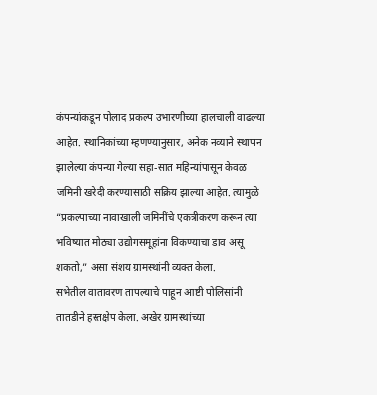कंपन्यांकडून पोलाद प्रकल्प उभारणीच्या हालचाली वाढल्या आहेत. स्थानिकांच्या म्हणण्यानुसार, अनेक नव्याने स्थापन झालेल्या कंपन्या गेल्या सहा-सात महिन्यांपासून केवळ जमिनी खरेदी करण्यासाठी सक्रिय झाल्या आहेत. त्यामुळे “प्रकल्पाच्या नावाखाली जमिनींचे एकत्रीकरण करून त्या भविष्यात मोठ्या उद्योगसमूहांना विकण्याचा डाव असू शकतो,” असा संशय ग्रामस्थांनी व्यक्त केला.
सभेतील वातावरण तापल्याचे पाहून आष्टी पोलिसांनी तातडीने हस्तक्षेप केला. अखेर ग्रामस्थांच्या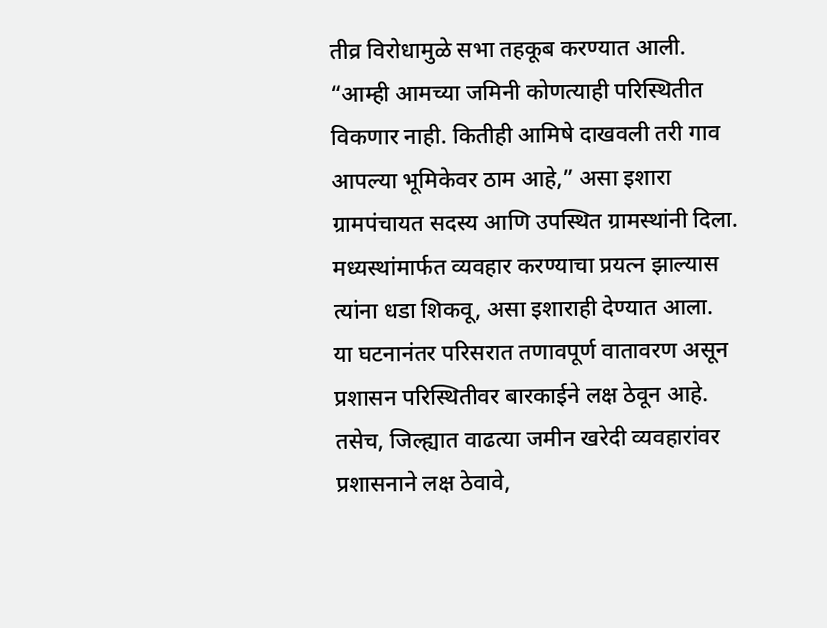तीव्र विरोधामुळे सभा तहकूब करण्यात आली. “आम्ही आमच्या जमिनी कोणत्याही परिस्थितीत विकणार नाही. कितीही आमिषे दाखवली तरी गाव आपल्या भूमिकेवर ठाम आहे,” असा इशारा ग्रामपंचायत सदस्य आणि उपस्थित ग्रामस्थांनी दिला. मध्यस्थांमार्फत व्यवहार करण्याचा प्रयत्न झाल्यास त्यांना धडा शिकवू, असा इशाराही देण्यात आला.
या घटनानंतर परिसरात तणावपूर्ण वातावरण असून प्रशासन परिस्थितीवर बारकाईने लक्ष ठेवून आहे. तसेच, जिल्ह्यात वाढत्या जमीन खरेदी व्यवहारांवर प्रशासनाने लक्ष ठेवावे,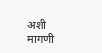अशी मागणी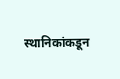स्थानिकांकडून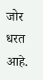जोर धरत आहे.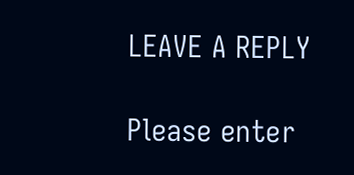LEAVE A REPLY

Please enter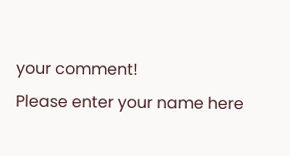your comment!
Please enter your name here